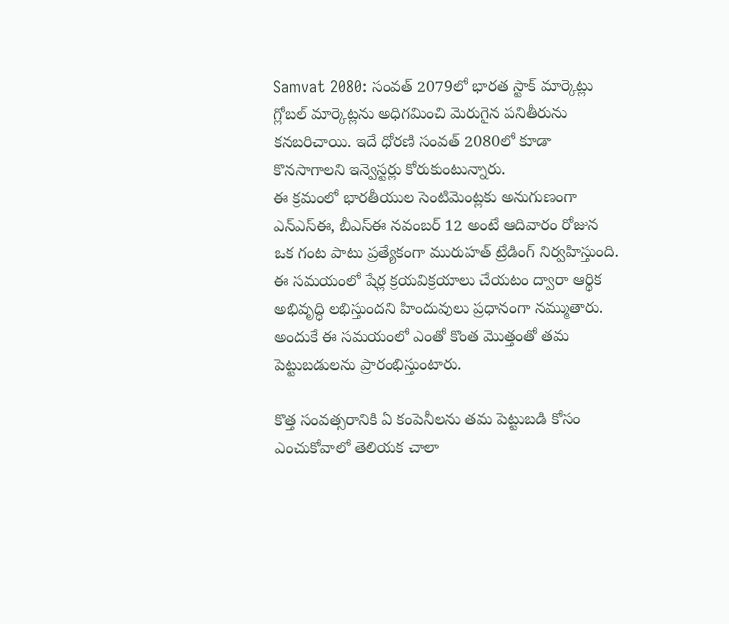Samvat 2080: సంవత్ 2079లో భారత స్టాక్ మార్కెట్లు గ్లోబల్ మార్కెట్లను అధిగమించి మెరుగైన పనితీరును కనబరిచాయి. ఇదే ధోరణి సంవత్ 2080లో కూడా కొనసాగాలని ఇన్వెస్టర్లు కోరుకుంటున్నారు.
ఈ క్రమంలో భారతీయుల సెంటిమెంట్లకు అనుగుణంగా ఎన్ఎస్ఈ, బీఎస్ఈ నవంబర్ 12 అంటే ఆదివారం రోజున ఒక గంట పాటు ప్రత్యేకంగా మురుహత్ ట్రేడింగ్ నిర్వహిస్తుంది. ఈ సమయంలో షేర్ల క్రయవిక్రయాలు చేయటం ద్వారా ఆర్థిక అభివృద్ధి లభిస్తుందని హిందువులు ప్రధానంగా నమ్ముతారు. అందుకే ఈ సమయంలో ఎంతో కొంత మెుత్తంతో తమ పెట్టుబడులను ప్రారంభిస్తుంటారు.

కొత్త సంవత్సరానికి ఏ కంపెనీలను తమ పెట్టుబడి కోసం ఎంచుకోవాలో తెలియక చాలా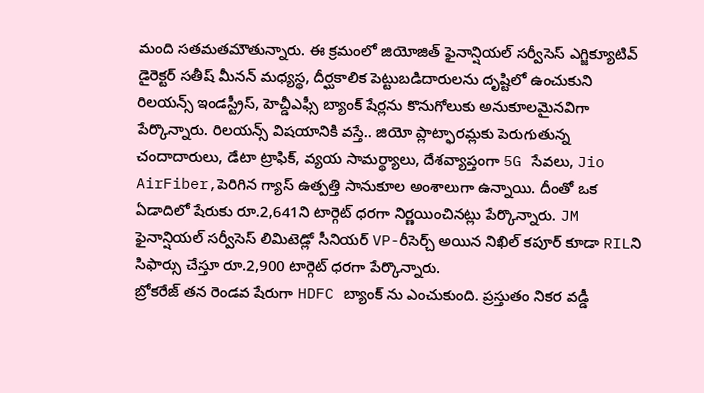మంది సతమతమౌతున్నారు. ఈ క్రమంలో జియోజిత్ ఫైనాన్షియల్ సర్వీసెస్ ఎగ్జిక్యూటివ్ డైరెక్టర్ సతీష్ మీనన్ మధ్యస్థ, దీర్ఘకాలిక పెట్టుబడిదారులను దృష్టిలో ఉంచుకుని రిలయన్స్ ఇండస్ట్రీస్, హెచ్డీఎఫ్సీ బ్యాంక్ షేర్లను కొనుగోలుకు అనుకూలమైనవిగా పేర్కొన్నారు. రిలయన్స్ విషయానికి వస్తే.. జియో ప్లాట్ఫారమ్లకు పెరుగుతున్న చందాదారులు, డేటా ట్రాఫిక్, వ్యయ సామర్థ్యాలు, దేశవ్యాప్తంగా 5G సేవలు, Jio AirFiber,పెరిగిన గ్యాస్ ఉత్పత్తి సానుకూల అంశాలుగా ఉన్నాయి. దీంతో ఒక ఏడాదిలో షేరుకు రూ.2,641ని టార్గెట్ ధరగా నిర్ణయించినట్లు పేర్కొన్నారు. JM ఫైనాన్షియల్ సర్వీసెస్ లిమిటెడ్లో సీనియర్ VP-రీసెర్చ్ అయిన నిఖిల్ కపూర్ కూడా RILని సిఫార్సు చేస్తూ రూ.2,900 టార్గెట్ ధరగా పేర్కొన్నారు.
బ్రోకరేజ్ తన రెండవ షేరుగా HDFC బ్యాంక్ ను ఎంచుకుంది. ప్రస్తుతం నికర వడ్డీ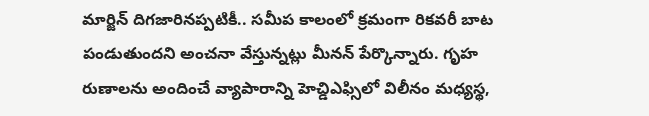మార్జిన్ దిగజారినప్పటికీ.. సమీప కాలంలో క్రమంగా రికవరీ బాట పండుతుందని అంచనా వేస్తున్నట్లు మీనన్ పేర్కొన్నారు. గృహ రుణాలను అందించే వ్యాపారాన్ని హెచ్డిఎఫ్సిలో విలీనం మధ్యస్థ,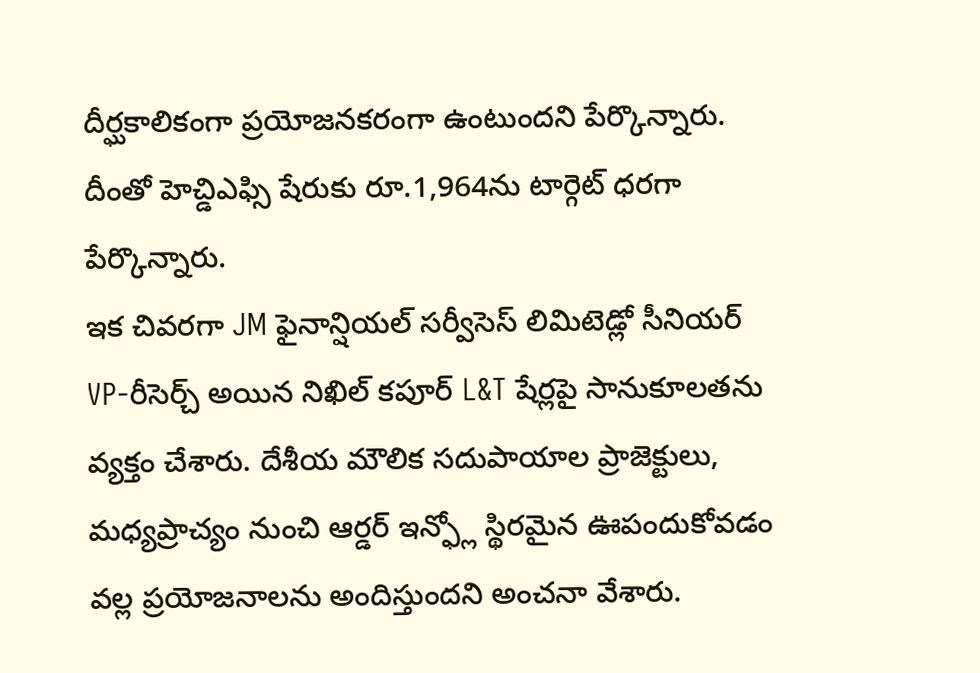దీర్ఘకాలికంగా ప్రయోజనకరంగా ఉంటుందని పేర్కొన్నారు. దీంతో హెచ్డిఎఫ్సి షేరుకు రూ.1,964ను టార్గెట్ ధరగా పేర్కొన్నారు.
ఇక చివరగా JM ఫైనాన్షియల్ సర్వీసెస్ లిమిటెడ్లో సీనియర్ VP-రీసెర్చ్ అయిన నిఖిల్ కపూర్ L&T షేర్లపై సానుకూలతను వ్యక్తం చేశారు. దేశీయ మౌలిక సదుపాయాల ప్రాజెక్టులు, మధ్యప్రాచ్యం నుంచి ఆర్డర్ ఇన్ఫ్లో స్థిరమైన ఊపందుకోవడం వల్ల ప్రయోజనాలను అందిస్తుందని అంచనా వేశారు.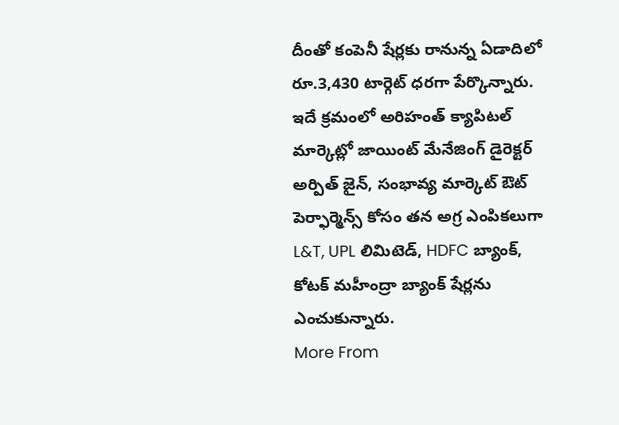దీంతో కంపెనీ షేర్లకు రానున్న ఏడాదిలో రూ.3,430 టార్గెట్ ధరగా పేర్కొన్నారు. ఇదే క్రమంలో అరిహంత్ క్యాపిటల్ మార్కెట్లో జాయింట్ మేనేజింగ్ డైరెక్టర్ అర్పిత్ జైన్, సంభావ్య మార్కెట్ ఔట్ పెర్ఫార్మెన్స్ కోసం తన అగ్ర ఎంపికలుగా L&T, UPL లిమిటెడ్, HDFC బ్యాంక్, కోటక్ మహీంద్రా బ్యాంక్ షేర్లను ఎంచుకున్నారు.
More From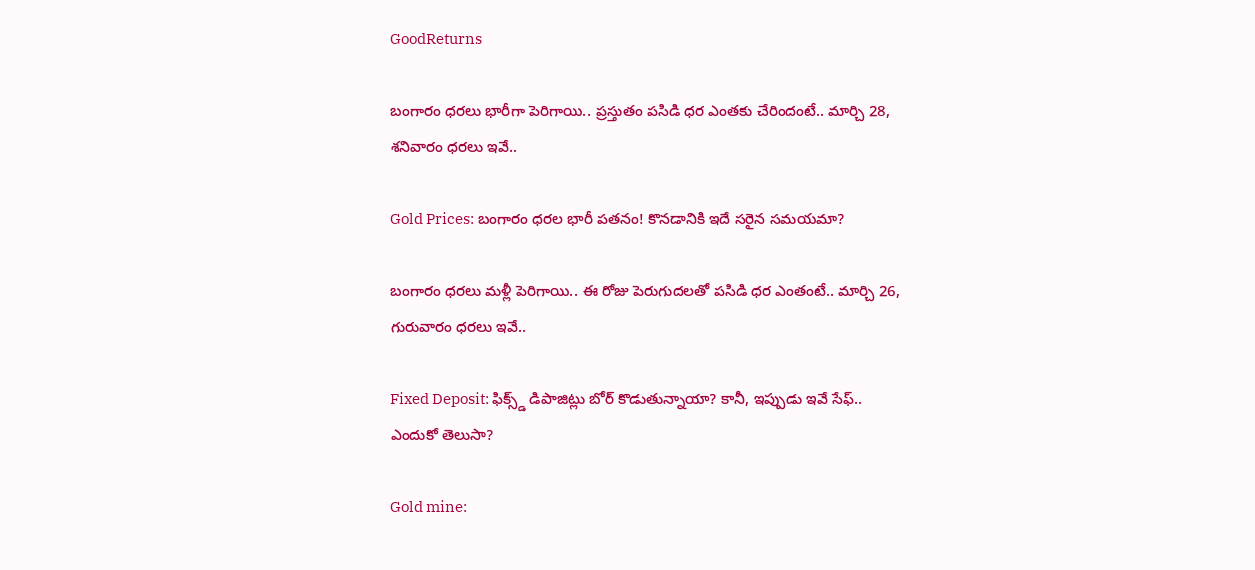GoodReturns

బంగారం ధరలు భారీగా పెరిగాయి.. ప్రస్తుతం పసిడి ధర ఎంతకు చేరిందంటే.. మార్చి 28, శనివారం ధరలు ఇవే..

Gold Prices: బంగారం ధరల భారీ పతనం! కొనడానికి ఇదే సరైన సమయమా?

బంగారం ధరలు మళ్లీ పెరిగాయి.. ఈ రోజు పెరుగుదలతో పసిడి ధర ఎంతంటే.. మార్చి 26, గురువారం ధరలు ఇవే..

Fixed Deposit: ఫిక్స్డ్ డిపాజిట్లు బోర్ కొడుతున్నాయా? కానీ, ఇప్పుడు ఇవే సేఫ్.. ఎందుకో తెలుసా?

Gold mine: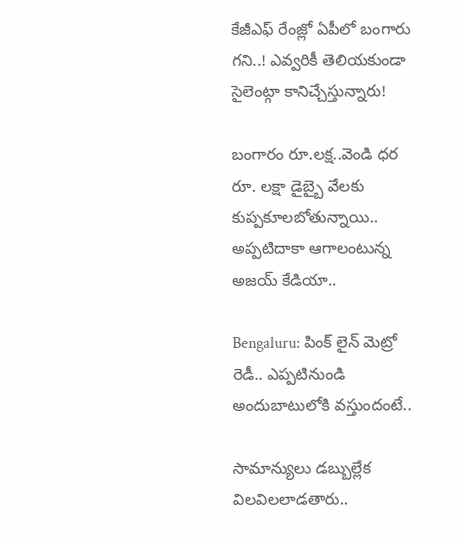కేజీఎఫ్ రేంజ్లో ఏపీలో బంగారు గని..! ఎవ్వరికీ తెలియకుండా సైలెంట్గా కానిచ్చేస్తున్నారు!

బంగారం రూ.లక్ష..వెండి ధర రూ. లక్షా డైబ్బై వేలకు కుప్పకూలబోతున్నాయి.. అప్పటిదాకా ఆగాలంటున్న అజయ్ కేడియా..

Bengaluru: పింక్ లైన్ మెట్రో రెడీ.. ఎప్పటినుండి అందుబాటులోకి వస్తుందంటే..

సామాన్యులు డబ్బుల్లేక విలవిలలాడతారు..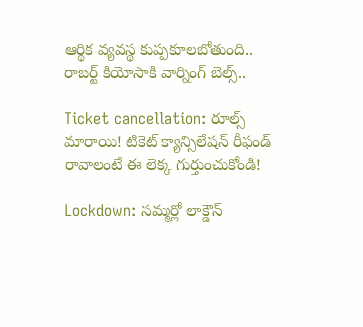ఆర్థిక వ్యవస్థ కుప్పకూలబోతుంది.. రాబర్ట్ కియోసాకి వార్నింగ్ బెల్స్..

Ticket cancellation: రూల్స్ మారాయి! టికెట్ క్యాన్సిలేషన్ రీఫండ్ రావాలంటే ఈ లెక్క గుర్తుంచుకోండి!

Lockdown: సమ్మర్లో లాక్డౌన్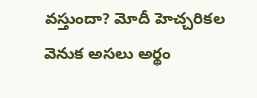వస్తుందా? మోదీ హెచ్చరికల వెనుక అసలు అర్థం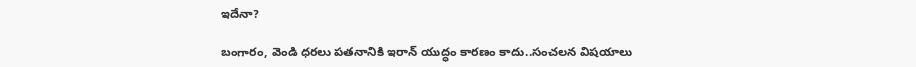ఇదేనా?

బంగారం, వెండి ధరలు పతనానికి ఇరాన్ యుద్ధం కారణం కాదు..సంచలన విషయాలు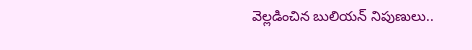వెల్లడించిన బులియన్ నిపుణులు..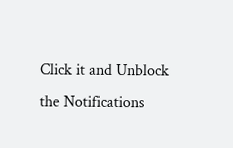Click it and Unblock the Notifications